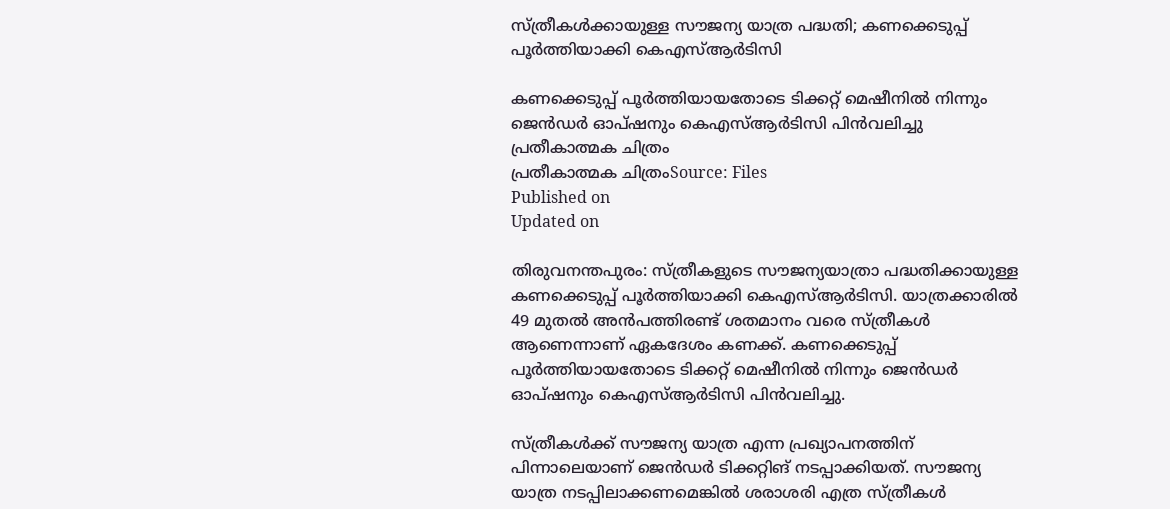സ്ത്രീകൾക്കായുള്ള സൗജന്യ യാത്ര പദ്ധതി; കണക്കെടുപ്പ് പൂർത്തിയാക്കി കെഎസ്ആർടിസി

കണക്കെടുപ്പ് പൂർത്തിയായതോടെ ടിക്കറ്റ് മെഷീനിൽ നിന്നും ജെൻഡർ ഓപ്ഷനും കെഎസ്ആർടിസി പിൻവലിച്ചു
പ്രതീകാത്മക ചിത്രം
പ്രതീകാത്മക ചിത്രംSource: Files
Published on
Updated on

തിരുവനന്തപുരം: സ്ത്രീകളുടെ സൗജന്യയാത്രാ പദ്ധതിക്കായുള്ള കണക്കെടുപ്പ് പൂർത്തിയാക്കി കെഎസ്ആർടിസി. യാത്രക്കാരിൽ 49 മുതൽ അൻപത്തിരണ്ട് ശതമാനം വരെ സ്ത്രീകൾ ആണെന്നാണ് ഏകദേശം കണക്ക്. കണക്കെടുപ്പ് പൂർത്തിയായതോടെ ടിക്കറ്റ് മെഷീനിൽ നിന്നും ജെൻഡർ ഓപ്ഷനും കെഎസ്ആർടിസി പിൻവലിച്ചു.

സ്ത്രീകൾക്ക് സൗജന്യ യാത്ര എന്ന പ്രഖ്യാപനത്തിന് പിന്നാലെയാണ് ജെൻഡർ ടിക്കറ്റിങ് നടപ്പാക്കിയത്. സൗജന്യ യാത്ര നടപ്പിലാക്കണമെങ്കിൽ ശരാശരി എത്ര സ്ത്രീകൾ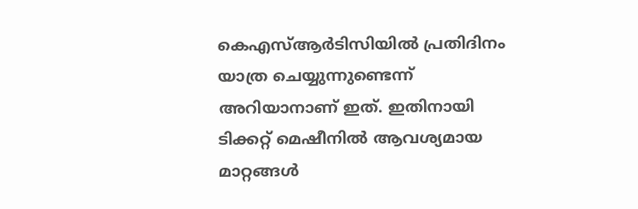കെഎസ്ആർടിസിയിൽ പ്രതിദിനം യാത്ര ചെയ്യുന്നുണ്ടെന്ന് അറിയാനാണ് ഇത്. ഇതിനായി ടിക്കറ്റ് മെഷീനിൽ ആവശ്യമായ മാറ്റങ്ങൾ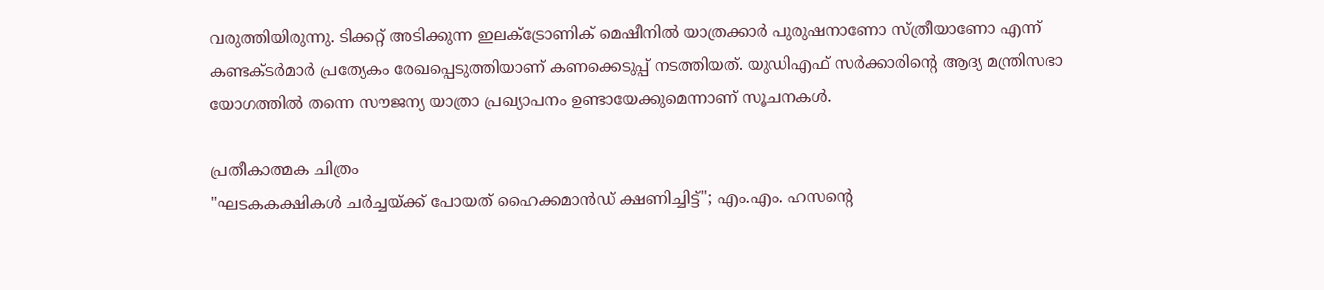വരുത്തിയിരുന്നു. ടിക്കറ്റ് അടിക്കുന്ന ഇലക്ട്രോണിക് മെഷീനിൽ യാത്രക്കാർ പുരുഷനാണോ സ്ത്രീയാണോ എന്ന് കണ്ടക്ടർമാർ പ്രത്യേകം രേഖപ്പെടുത്തിയാണ് കണക്കെടുപ്പ് നടത്തിയത്. യുഡിഎഫ് സർക്കാരിന്‍റെ ആദ്യ മന്ത്രിസഭാ യോഗത്തിൽ തന്നെ സൗജന്യ യാത്രാ പ്രഖ്യാപനം ഉണ്ടായേക്കുമെന്നാണ് സൂചനകൾ.

പ്രതീകാത്മക ചിത്രം
"ഘടകകക്ഷികൾ ചർച്ചയ്ക്ക് പോയത് ഹൈക്കമാൻഡ് ക്ഷണിച്ചിട്ട്"; എം.എം. ഹസൻ്റെ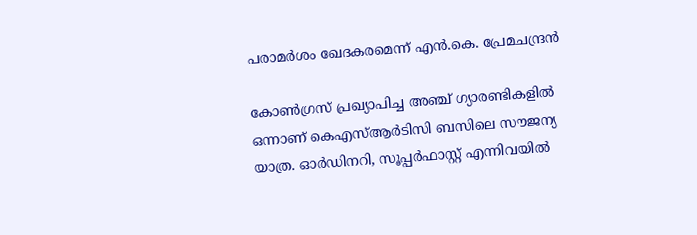പരാമർശം ഖേദകരമെന്ന് എൻ.കെ. പ്രേമചന്ദ്രൻ

കോണ്‍ഗ്രസ് പ്രഖ്യാപിച്ച അഞ്ച് ഗ്യാരണ്ടികളിൽ ഒന്നാണ് കെഎസ്ആർടിസി ബസിലെ സൗജന്യ യാത്ര. ഓർഡിനറി, സൂപ്പർഫാസ്റ്റ് എന്നിവയിൽ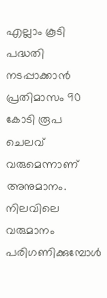എല്ലാം കൂടി പദ്ധതി നടപ്പാക്കാൻ പ്രതിമാസം 90 കോടി രൂപ ചെലവ് വരുമെന്നാണ് അനുമാനം. നിലവിലെ വരുമാനം പരിഗണിക്കുമ്പോൾ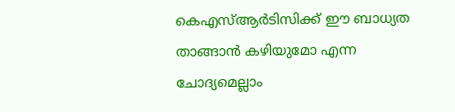കെഎസ്ആർടിസിക്ക് ഈ ബാധ്യത താങ്ങാൻ കഴിയുമോ എന്ന ചോദ്യമെല്ലാം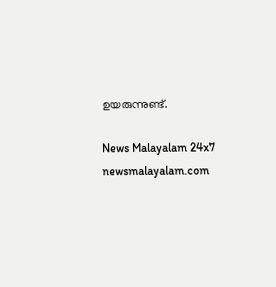ഉയരുന്നുണ്ട്.

News Malayalam 24x7
newsmalayalam.com